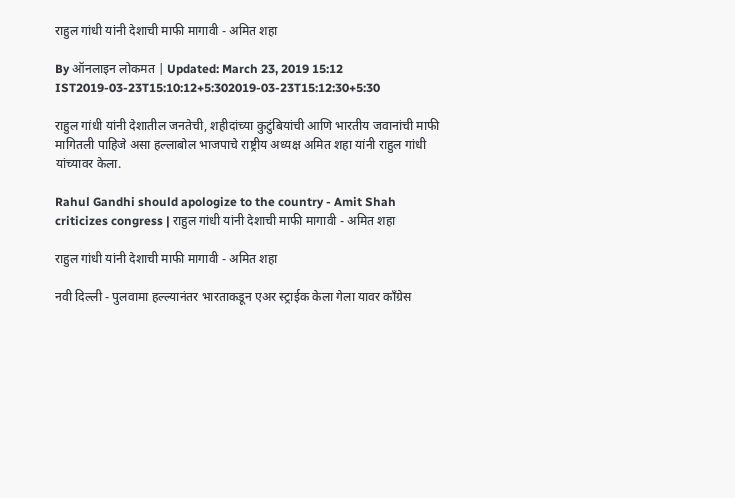राहुल गांधी यांनी देशाची माफी मागावी - अमित शहा

By ऑनलाइन लोकमत | Updated: March 23, 2019 15:12 IST2019-03-23T15:10:12+5:302019-03-23T15:12:30+5:30

राहुल गांधी यांनी देशातील जनतेची, शहीदांच्या कुटुंबियांची आणि भारतीय जवानांची माफी मागितली पाहिजे असा हल्लाबोल भाजपाचे राष्ट्रीय अध्यक्ष अमित शहा यांनी राहुल गांधी यांच्यावर केला.

Rahul Gandhi should apologize to the country - Amit Shah criticizes congress | राहुल गांधी यांनी देशाची माफी मागावी - अमित शहा

राहुल गांधी यांनी देशाची माफी मागावी - अमित शहा

नवी दिल्ली - पुलवामा हल्ल्यानंतर भारताकडून एअर स्ट्राईक केला गेला यावर काँग्रेस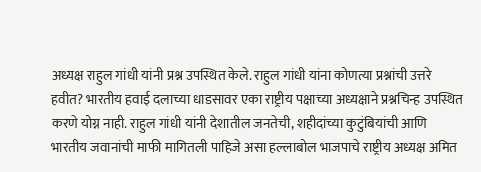अध्यक्ष राहुल गांधी यांनी प्रश्न उपस्थित केले. राहुल गांधी यांना कोणत्या प्रश्नांची उत्तरे हवीत? भारतीय हवाई दलाच्या धाडसावर एका राष्ट्रीय पक्षाच्या अध्यक्षाने प्रश्नचिन्ह उपस्थित करणे योग्न नाही. राहुल गांधी यांनी देशातील जनतेची, शहीदांच्या कुटुंबियांची आणि भारतीय जवानांची माफी मागितली पाहिजे असा हल्लाबोल भाजपाचे राष्ट्रीय अध्यक्ष अमित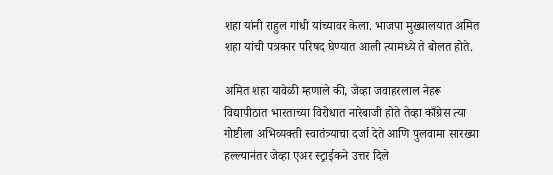शहा यांनी राहुल गांधी यांच्यावर केला. भाजपा मुख्यालयात अमित शहा यांची पत्रकार परिषद घेण्यात आली त्यामध्ये ते बोलत होते.

अमित शहा यावेळी म्हणाले की, जेव्हा जवाहरलाल नेहरू विद्यापीठात भारताच्या विरोधात नारेबाजी होते तेव्हा काँग्रेस त्या गोष्टीला अभिव्यक्ती स्वातंत्र्याचा दर्जा देते आणि पुलवामा सारख्या हल्ल्यानंतर जेव्हा एअर स्ट्राईकने उत्तर दिले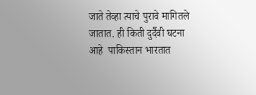जाते तेव्हा त्याचे पुरावे मागितले जातात. ही किती दुर्दैवी घटना आहे  पाकिस्तान भारतात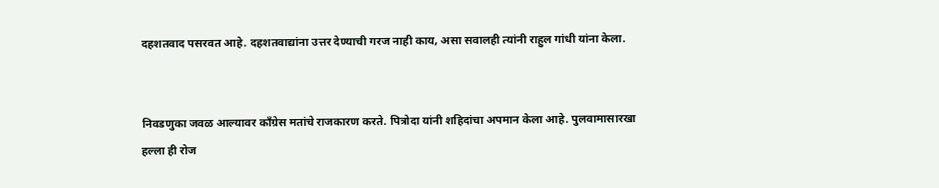दहशतवाद पसरवत आहे. दहशतवाद्यांना उत्तर देण्याची गरज नाही काय, असा सवालही त्यांनी राहुल गांधी यांना केला.


निवडणुका जवळ आल्यावर काँग्रेस मतांचे राजकारण करते. पित्रोदा यांनी शहिदांचा अपमान केला आहे. पुलवामासारखा हल्ला ही रोज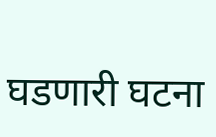घडणारी घटना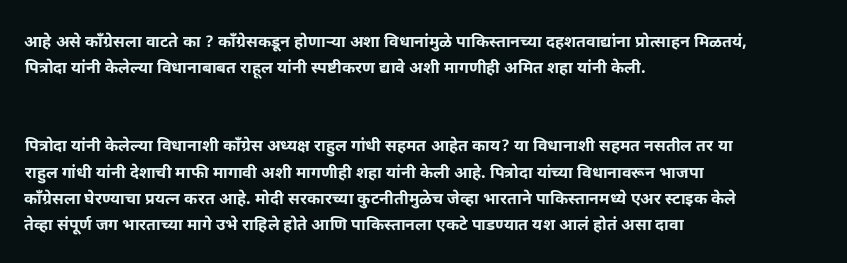आहे असे काँग्रेसला वाटते का ? काँग्रेसकडून होणाऱ्या अशा विधानांमुळे पाकिस्तानच्या दहशतवाद्यांना प्रोत्साहन मिळतयं, पित्रोदा यांनी केलेल्या विधानाबाबत राहूल यांनी स्पष्टीकरण द्यावे अशी मागणीही अमित शहा यांनी केली.


पित्रोदा यांनी केलेल्या विधानाशी काँग्रेस अध्यक्ष राहुल गांधी सहमत आहेत काय? या विधानाशी सहमत नसतील तर या राहुल गांधी यांनी देशाची माफी मागावी अशी मागणीही शहा यांनी केली आहे. पित्रोदा यांच्या विधानावरून भाजपा काँग्रेसला घेरण्याचा प्रयत्न करत आहे. मोदी सरकारच्या कुटनीतीमुळेच जेव्हा भारताने पाकिस्तानमध्ये एअर स्टाइक केले तेव्हा संपूर्ण जग भारताच्या मागे उभे राहिले होते आणि पाकिस्तानला एकटे पाडण्यात यश आलं होतं असा दावा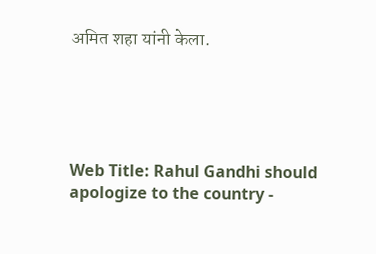अमित शहा यांनी केला.





Web Title: Rahul Gandhi should apologize to the country -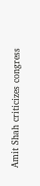Amit Shah criticizes congress